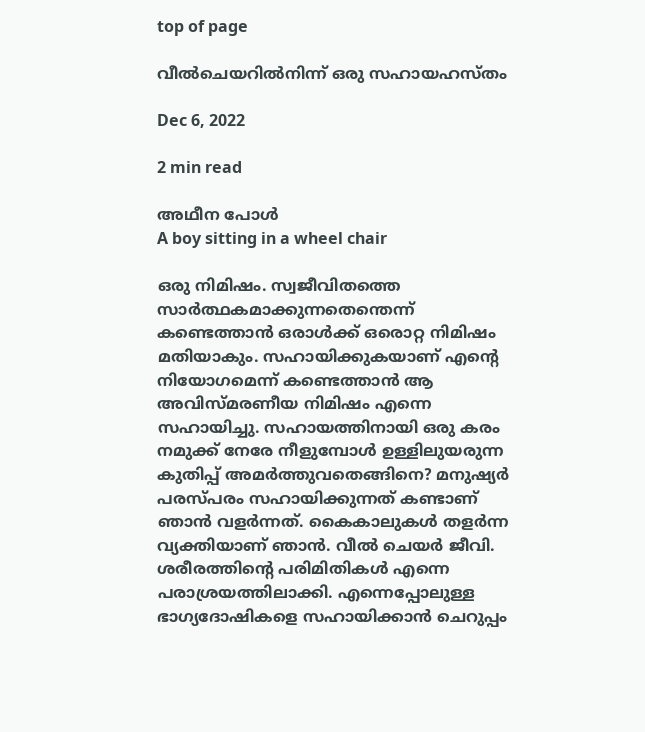top of page

വീല്‍ചെയറില്‍നിന്ന് ഒരു സഹായഹസ്തം

Dec 6, 2022

2 min read

അഥീന പോള്‍
A boy sitting in a wheel chair

ഒരു നിമിഷം. സ്വജീവിതത്തെ സാര്‍ത്ഥകമാക്കുന്നതെന്തെന്ന് കണ്ടെത്താന്‍ ഒരാള്‍ക്ക് ഒരൊറ്റ നിമിഷം മതിയാകും. സഹായിക്കുകയാണ് എന്‍റെ നിയോഗമെന്ന് കണ്ടെത്താന്‍ ആ അവിസ്മരണീയ നിമിഷം എന്നെ സഹായിച്ചു. സഹായത്തിനായി ഒരു കരം നമുക്ക് നേരേ നീളുമ്പോള്‍ ഉള്ളിലുയരുന്ന കുതിപ്പ് അമര്‍ത്തുവതെങ്ങിനെ? മനുഷ്യര്‍ പരസ്പരം സഹായിക്കുന്നത് കണ്ടാണ് ഞാന്‍ വളര്‍ന്നത്. കൈകാലുകള്‍ തളര്‍ന്ന വ്യക്തിയാണ് ഞാന്‍. വീല്‍ ചെയര്‍ ജീവി. ശരീരത്തിന്‍റെ പരിമിതികള്‍ എന്നെ പരാശ്രയത്തിലാക്കി. എന്നെപ്പോലുള്ള ഭാഗ്യദോഷികളെ സഹായിക്കാന്‍ ചെറുപ്പം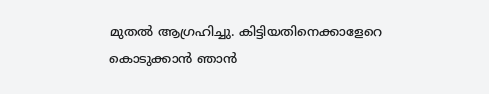മുതല്‍ ആഗ്രഹിച്ചു. കിട്ടിയതിനെക്കാളേറെ കൊടുക്കാന്‍ ഞാന്‍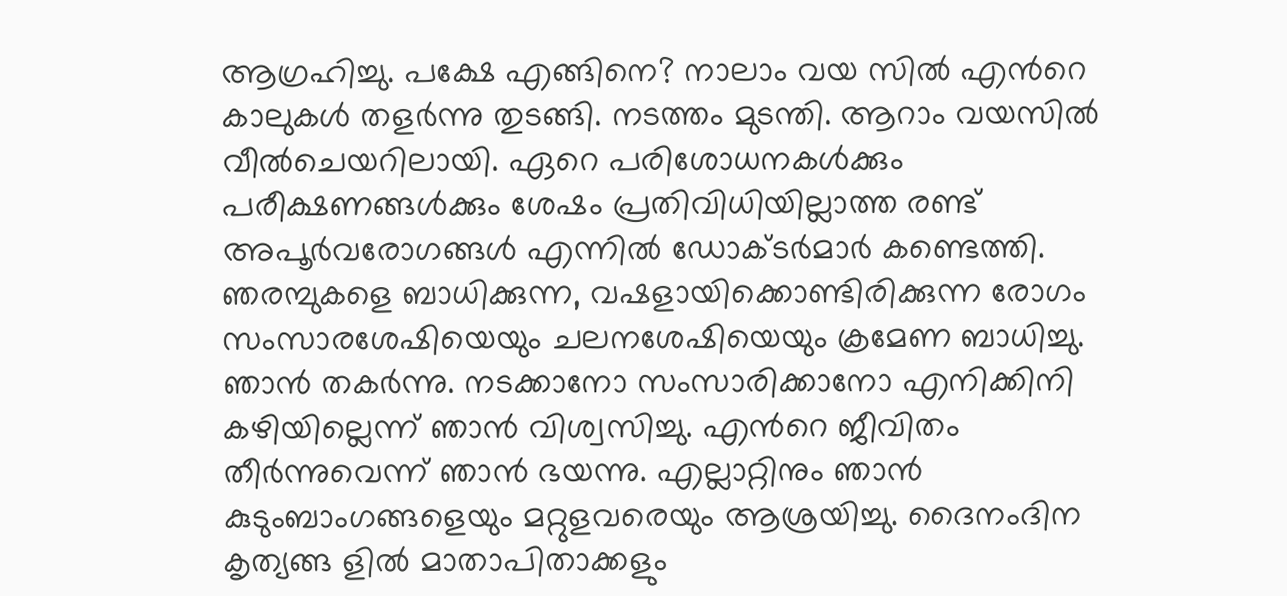ആഗ്രഹിച്ചു. പക്ഷേ എങ്ങിനെ? നാലാം വയ സില്‍ എന്‍റെ കാലുകള്‍ തളര്‍ന്നു തുടങ്ങി. നടത്തം മുടന്തി. ആറാം വയസില്‍ വീല്‍ചെയറിലായി. ഏറെ പരിശോധനകള്‍ക്കും പരീക്ഷണങ്ങള്‍ക്കും ശേഷം പ്രതിവിധിയില്ലാത്ത രണ്ട് അപൂര്‍വരോഗങ്ങള്‍ എന്നില്‍ ഡോക്ടര്‍മാര്‍ കണ്ടെത്തി. ഞരമ്പുകളെ ബാധിക്കുന്ന, വഷളായിക്കൊണ്ടിരിക്കുന്ന രോഗം സംസാരശേഷിയെയും ചലനശേഷിയെയും ക്രമേണ ബാധിച്ചു. ഞാന്‍ തകര്‍ന്നു. നടക്കാനോ സംസാരിക്കാനോ എനിക്കിനി കഴിയില്ലെന്ന് ഞാന്‍ വിശ്വസിച്ചു. എന്‍റെ ജീവിതം തീര്‍ന്നുവെന്ന് ഞാന്‍ ഭയന്നു. എല്ലാറ്റിനും ഞാന്‍ കുടുംബാംഗങ്ങളെയും മറ്റുളവരെയും ആശ്രയിച്ചു. ദൈനംദിന കൃത്യങ്ങ ളില്‍ മാതാപിതാക്കളും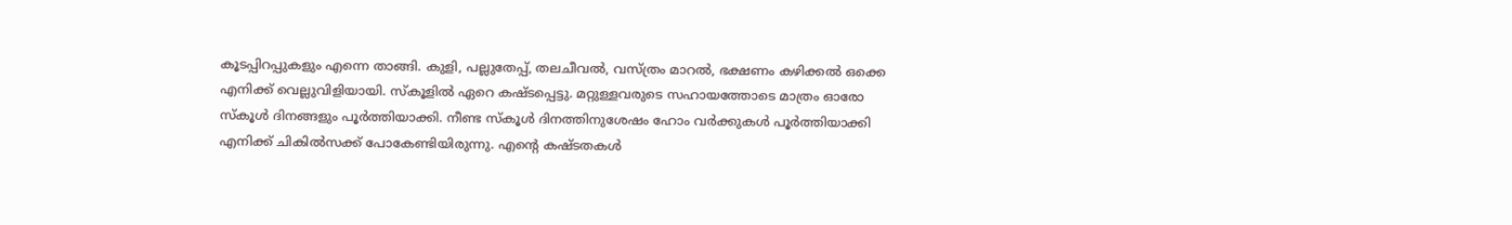കൂടപ്പിറപ്പുകളും എന്നെ താങ്ങി. കുളി, പല്ലുതേപ്പ്, തലചീവല്‍, വസ്ത്രം മാറല്‍, ഭക്ഷണം കഴിക്കല്‍ ഒക്കെ എനിക്ക് വെല്ലുവിളിയായി. സ്കൂളില്‍ ഏറെ കഷ്ടപ്പെട്ടു. മറ്റുള്ളവരുടെ സഹായത്തോടെ മാത്രം ഓരോ സ്കൂള്‍ ദിനങ്ങളും പൂര്‍ത്തിയാക്കി. നീണ്ട സ്കൂള്‍ ദിനത്തിനുശേഷം ഹോം വര്‍ക്കുകള്‍ പൂര്‍ത്തിയാക്കി എനിക്ക് ചികില്‍സക്ക് പോകേണ്ടിയിരുന്നു. എന്‍റെ കഷ്ടതകള്‍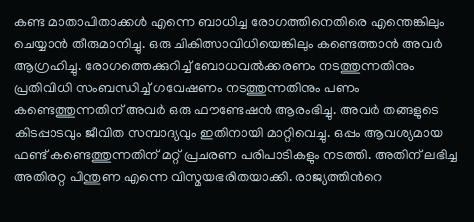കണ്ട മാതാപിതാക്കള്‍ എന്നെ ബാധിച്ച രോഗത്തിനെതിരെ എന്തെങ്കിലും ചെയ്യാന്‍ തീരുമാനിച്ചു. ഒരു ചികിത്സാവിധിയെങ്കിലും കണ്ടെത്താന്‍ അവര്‍ ആഗ്രഹിച്ചു. രോഗത്തെക്കുറിച്ച് ബോധവല്‍ക്കരണം നടത്തുന്നതിനും പ്രതിവിധി സംബന്ധിച്ച് ഗവേഷണം നടത്തുന്നതിനും പണം കണ്ടെത്തുന്നതിന് അവര്‍ ഒരു ഫൗണ്ടേഷന്‍ ആരംഭിച്ചു. അവര്‍ തങ്ങളുടെ കിടപ്പാടവും ജീവിത സമ്പാദ്യവും ഇതിനായി മാറ്റിവെച്ചു. ഒപ്പം ആവശ്യമായ ഫണ്ട് കണ്ടെത്തുന്നതിന് മറ്റ് പ്രചരണ പരിപാടികളും നടത്തി. അതിന് ലഭിച്ച അതിരറ്റ പിന്തുണ എന്നെ വിസ്മയഭരിതയാക്കി. രാജ്യത്തിന്‍റെ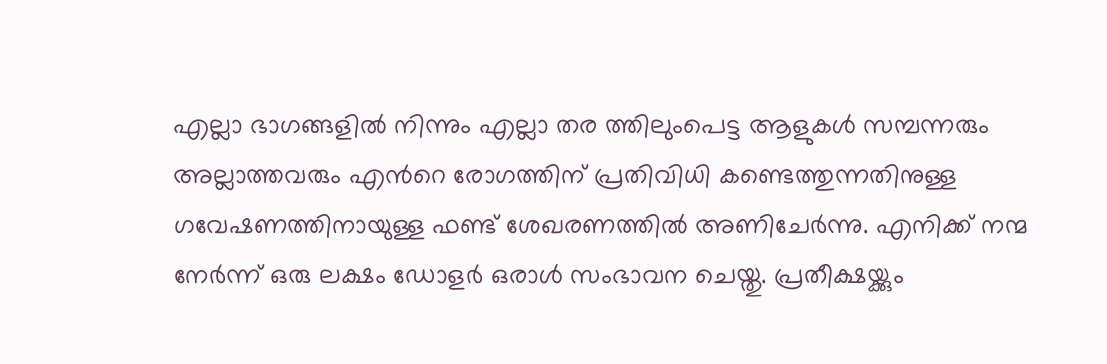എല്ലാ ഭാഗങ്ങളില്‍ നിന്നും എല്ലാ തര ത്തിലുംപെട്ട ആളുകള്‍ സമ്പന്നരും അല്ലാത്തവരും എന്‍റെ രോഗത്തിന് പ്രതിവിധി കണ്ടെത്തുന്നതിനുള്ള ഗവേഷണത്തിനായുള്ള ഫണ്ട് ശേഖരണത്തില്‍ അണിചേര്‍ന്നു. എനിക്ക് നന്മ നേര്‍ന്ന് ഒരു ലക്ഷം ഡോളര്‍ ഒരാള്‍ സംഭാവന ചെയ്തു. പ്രതീക്ഷയ്ക്കും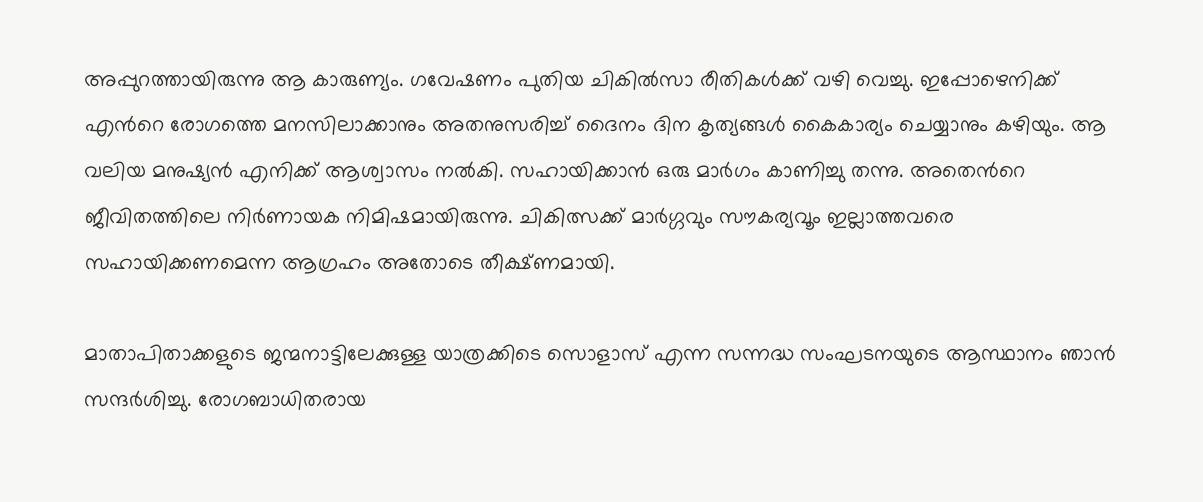അപ്പുറത്തായിരുന്നു ആ കാരുണ്യം. ഗവേഷണം പുതിയ ചികില്‍സാ രീതികള്‍ക്ക് വഴി വെച്ചു. ഇപ്പോഴെനിക്ക് എന്‍റെ രോഗത്തെ മനസിലാക്കാനും അതനുസരിച്ച് ദൈനം ദിന കൃത്യങ്ങള്‍ കൈകാര്യം ചെയ്യാനും കഴിയും. ആ വലിയ മനുഷ്യന്‍ എനിക്ക് ആശ്വാസം നല്‍കി. സഹായിക്കാന്‍ ഒരു മാര്‍ഗം കാണിച്ചു തന്നു. അതെന്‍റെ ജീവിതത്തിലെ നിര്‍ണായക നിമിഷമായിരുന്നു. ചികിത്സക്ക് മാര്‍ഗ്ഗവും സൗകര്യവൂം ഇല്ലാത്തവരെ സഹായിക്കണമെന്ന ആഗ്രഹം അതോടെ തീക്ഷ്ണമായി.

മാതാപിതാക്കളുടെ ജന്മനാട്ടിലേക്കുള്ള യാത്രക്കിടെ സൊളാസ് എന്ന സന്നദ്ധ സംഘടനയുടെ ആസ്ഥാനം ഞാന്‍ സന്ദര്‍ശിച്ചു. രോഗബാധിതരായ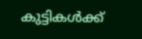കുട്ടികള്‍ക്ക്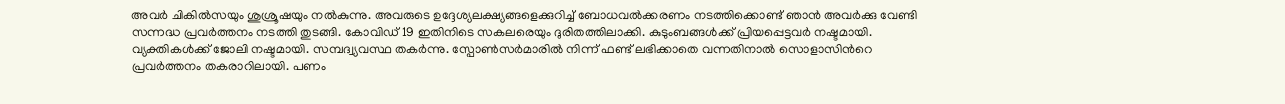അവര്‍ ചികില്‍സയും ശുശ്രൂഷയും നല്‍കുന്നു. അവരുടെ ഉദ്ദേശ്യലക്ഷ്യങ്ങളെക്കുറിച്ച് ബോധവല്‍ക്കരണം നടത്തിക്കൊണ്ട് ഞാന്‍ അവര്‍ക്കു വേണ്ടി സന്നദ്ധ പ്രവര്‍ത്തനം നടത്തി തുടങ്ങി. കോവിഡ് 19 ഇതിനിടെ സകലരെയും ദുരിതത്തിലാക്കി. കുടുംബങ്ങള്‍ക്ക് പ്രിയപ്പെട്ടവര്‍ നഷ്ടമായി. വ്യക്തികള്‍ക്ക് ജോലി നഷ്ടമായി. സമ്പദ്വ്യവസ്ഥ തകര്‍ന്നു. സ്പോണ്‍സര്‍മാരില്‍ നിന്ന് ഫണ്ട് ലഭിക്കാതെ വന്നതിനാല്‍ സൊളാസിന്‍റെ പ്രവര്‍ത്തനം തകരാറിലായി. പണം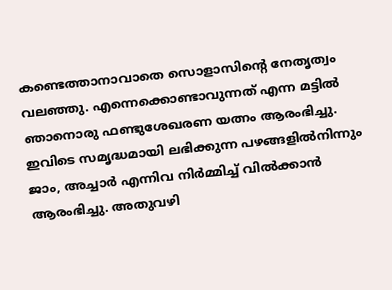കണ്ടെത്താനാവാതെ സൊളാസിന്‍റെ നേതൃത്വം വലഞ്ഞു. എന്നെക്കൊണ്ടാവുന്നത് എന്ന മട്ടില്‍ ഞാനൊരു ഫണ്ടുശേഖരണ യത്നം ആരംഭിച്ചു. ഇവിടെ സമൃദ്ധമായി ലഭിക്കുന്ന പഴങ്ങളില്‍നിന്നും ജാം, അച്ചാര്‍ എന്നിവ നിര്‍മ്മിച്ച് വില്‍ക്കാന്‍ ആരംഭിച്ചു. അതുവഴി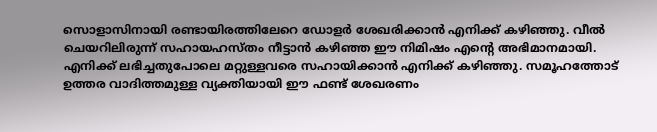സൊളാസിനായി രണ്ടായിരത്തിലേറെ ഡോളര്‍ ശേഖരിക്കാന്‍ എനിക്ക് കഴിഞ്ഞു. വീല്‍ ചെയറിലിരുന്ന് സഹായഹസ്തം നീട്ടാന്‍ കഴിഞ്ഞ ഈ നിമിഷം എന്‍റെ അഭിമാനമായി. എനിക്ക് ലഭിച്ചതുപോലെ മറ്റുള്ളവരെ സഹായിക്കാന്‍ എനിക്ക് കഴിഞ്ഞു. സമൂഹത്തോട് ഉത്തര വാദിത്തമുള്ള വ്യക്തിയായി ഈ ഫണ്ട് ശേഖരണം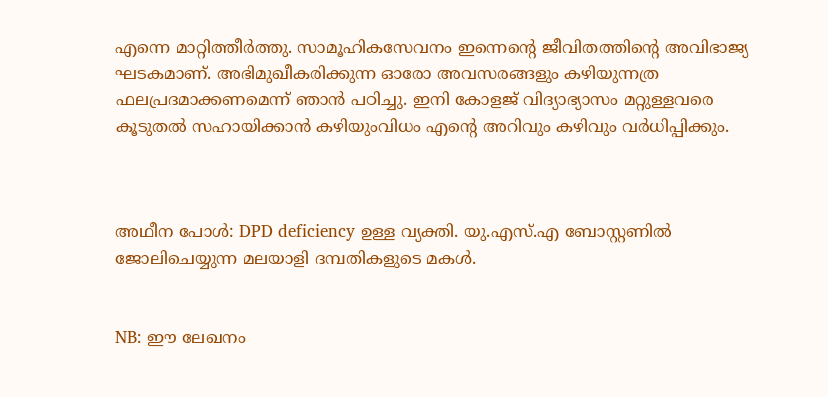എന്നെ മാറ്റിത്തീര്‍ത്തു. സാമൂഹികസേവനം ഇന്നെന്‍റെ ജീവിതത്തിന്‍റെ അവിഭാജ്യ ഘടകമാണ്. അഭിമുഖീകരിക്കുന്ന ഓരോ അവസരങ്ങളും കഴിയുന്നത്ര ഫലപ്രദമാക്കണമെന്ന് ഞാന്‍ പഠിച്ചു. ഇനി കോളജ് വിദ്യാഭ്യാസം മറ്റുള്ളവരെ കൂടുതല്‍ സഹായിക്കാന്‍ കഴിയുംവിധം എന്‍റെ അറിവും കഴിവും വര്‍ധിപ്പിക്കും.



അഥീന പോള്‍: DPD deficiency ഉള്ള വ്യക്തി. യു.എസ്.എ ബോസ്റ്റണില്‍ ജോലിചെയ്യുന്ന മലയാളി ദമ്പതികളുടെ മകള്‍.


NB: ഈ ലേഖനം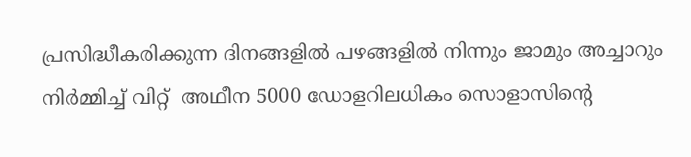പ്രസിദ്ധീകരിക്കുന്ന ദിനങ്ങളില്‍ പഴങ്ങളില്‍ നിന്നും ജാമും അച്ചാറും നിര്‍മ്മിച്ച് വിറ്റ്  അഥീന 5000 ഡോളറിലധികം സൊളാസിന്‍റെ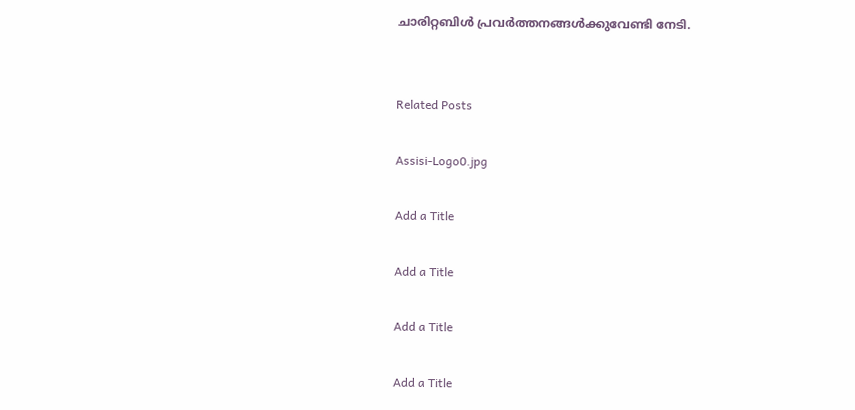ചാരിറ്റബിള്‍ പ്രവര്‍ത്തനങ്ങള്‍ക്കുവേണ്ടി നേടി.


Related Posts

Assisi-Logo0.jpg

Add a Title

Add a Title

Add a Title

Add a Title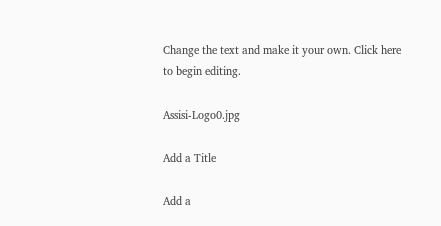Change the text and make it your own. Click here to begin editing.

Assisi-Logo0.jpg

Add a Title

Add a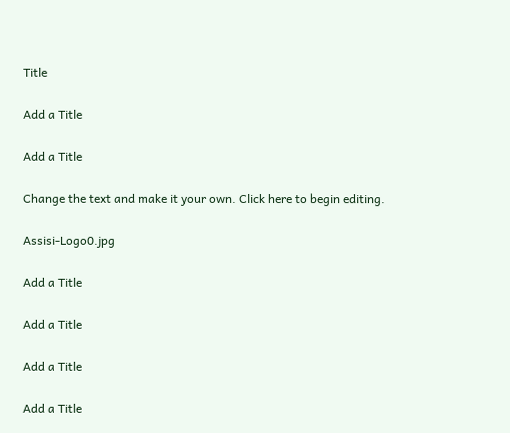Title

Add a Title

Add a Title

Change the text and make it your own. Click here to begin editing.

Assisi-Logo0.jpg

Add a Title

Add a Title

Add a Title

Add a Title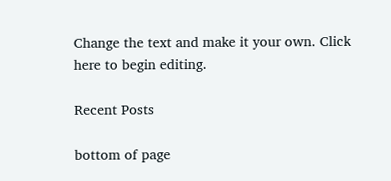Change the text and make it your own. Click here to begin editing.

Recent Posts

bottom of page